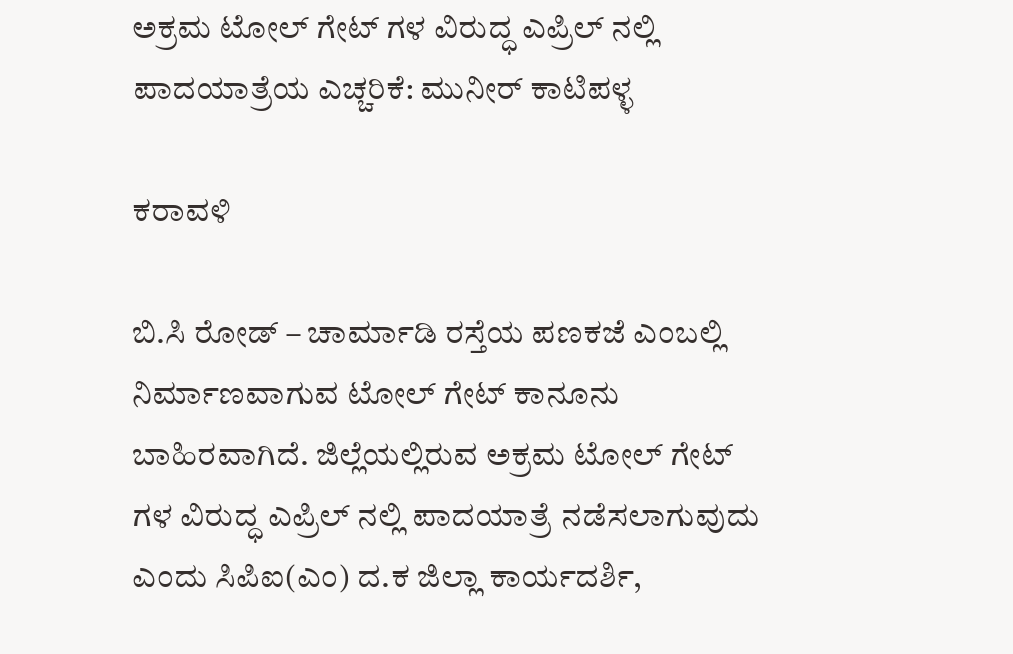ಅಕ್ರಮ ಟೋಲ್ ಗೇಟ್ ಗಳ ವಿರುದ್ಧ ಎಪ್ರಿಲ್ ನಲ್ಲಿ ಪಾದಯಾತ್ರೆಯ ಎಚ್ಚರಿಕೆ: ಮುನೀರ್ ಕಾಟಿಪಳ್ಳ

ಕರಾವಳಿ

ಬಿ.ಸಿ ರೋಡ್ – ಚಾರ್ಮಾಡಿ ರಸ್ತೆಯ ಪಣಕಜೆ ಎಂಬಲ್ಲಿ ನಿರ್ಮಾಣವಾಗುವ ಟೋಲ್ ಗೇಟ್ ಕಾನೂನು ಬಾಹಿರವಾಗಿದೆ. ಜಿಲ್ಲೆಯಲ್ಲಿರುವ ಅಕ್ರಮ ಟೋಲ್ ಗೇಟ್ ಗಳ ವಿರುದ್ಧ ಎಪ್ರಿಲ್ ನಲ್ಲಿ ಪಾದಯಾತ್ರೆ ನಡೆಸಲಾಗುವುದು ಎಂದು ಸಿಪಿಐ(ಎಂ) ದ.ಕ ಜಿಲ್ಲಾ ಕಾರ್ಯದರ್ಶಿ,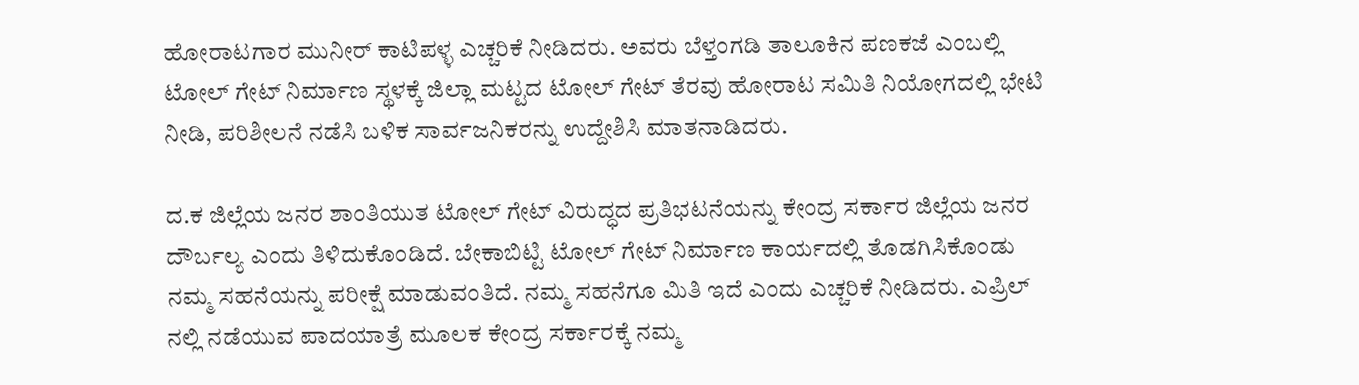ಹೋರಾಟಗಾರ ಮುನೀರ್ ಕಾಟಿಪಳ್ಳ ಎಚ್ಚರಿಕೆ ನೀಡಿದರು. ಅವರು ಬೆಳ್ತಂಗಡಿ ತಾಲೂಕಿನ ಪಣಕಜೆ ಎಂಬಲ್ಲಿ ಟೋಲ್ ಗೇಟ್ ನಿರ್ಮಾಣ ಸ್ಥಳಕ್ಕೆ ಜಿಲ್ಲಾ ಮಟ್ಟದ ಟೋಲ್ ಗೇಟ್ ತೆರವು ಹೋರಾಟ ಸಮಿತಿ ನಿಯೋಗದಲ್ಲಿ ಭೇಟಿ ನೀಡಿ, ಪರಿಶೀಲನೆ ನಡೆಸಿ ಬಳಿಕ ಸಾರ್ವಜನಿಕರನ್ನು ಉದ್ದೇಶಿಸಿ ಮಾತನಾಡಿದರು.

ದ.ಕ ಜಿಲ್ಲೆಯ ಜನರ ಶಾಂತಿಯುತ ಟೋಲ್ ಗೇಟ್ ವಿರುದ್ಧದ ಪ್ರತಿಭಟನೆಯನ್ನು ಕೇಂದ್ರ ಸರ್ಕಾರ ಜಿಲ್ಲೆಯ ಜನರ ದೌರ್ಬಲ್ಯ ಎಂದು ತಿಳಿದುಕೊಂಡಿದೆ‌. ಬೇಕಾಬಿಟ್ಟಿ ಟೋಲ್ ಗೇಟ್ ನಿರ್ಮಾಣ ಕಾರ್ಯದಲ್ಲಿ ತೊಡಗಿಸಿಕೊಂಡು ನಮ್ಮ ಸಹನೆಯನ್ನು ಪರೀಕ್ಷೆ ಮಾಡುವಂತಿದೆ. ನಮ್ಮ ಸಹನೆಗೂ ಮಿತಿ ಇದೆ ಎಂದು ಎಚ್ಚರಿಕೆ ನೀಡಿದರು. ಎಪ್ರಿಲ್ ನಲ್ಲಿ ನಡೆಯುವ ಪಾದಯಾತ್ರೆ ಮೂಲಕ ಕೇಂದ್ರ ಸರ್ಕಾರಕ್ಕೆ ನಮ್ಮ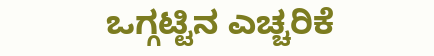ಒಗ್ಗಟ್ಟಿನ ಎಚ್ಚರಿಕೆ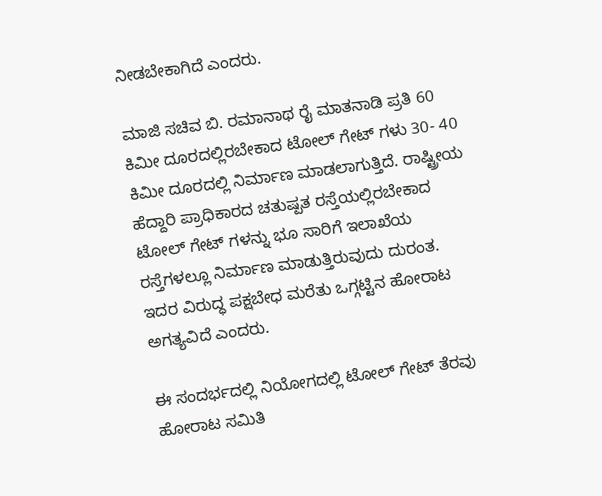ನೀಡಬೇಕಾಗಿದೆ ಎಂದರು.

ಮಾಜಿ ಸಚಿವ ಬಿ. ರಮಾನಾಥ ರೈ ಮಾತನಾಡಿ ಪ್ರತಿ 60 ಕಿಮೀ ದೂರದಲ್ಲಿರಬೇಕಾದ ಟೋಲ್ ಗೇಟ್ ಗಳು 30- 40 ಕಿಮೀ ದೂರದಲ್ಲಿ ನಿರ್ಮಾಣ ಮಾಡಲಾಗುತ್ತಿದೆ. ರಾಷ್ಟ್ರೀಯ ಹೆದ್ದಾರಿ ಪ್ರಾಧಿಕಾರದ ಚತುಷ್ಪತ ರಸ್ತೆಯಲ್ಲಿರಬೇಕಾದ ಟೋಲ್ ಗೇಟ್ ಗಳನ್ನು ಭೂ ಸಾರಿಗೆ ಇಲಾಖೆಯ ರಸ್ತೆಗಳಲ್ಲೂ ನಿರ್ಮಾಣ ಮಾಡುತ್ತಿರುವುದು ದುರಂತ. ಇದರ ವಿರುದ್ಧ ಪಕ್ಷಬೇಧ ಮರೆತು ಒಗ್ಗಟ್ಟಿನ ಹೋರಾಟ ಅಗತ್ಯವಿದೆ ಎಂದರು.

ಈ ಸಂದರ್ಭದಲ್ಲಿ ನಿಯೋಗದಲ್ಲಿ ಟೋಲ್ ಗೇಟ್ ತೆರವು ಹೋರಾಟ ಸಮಿತಿ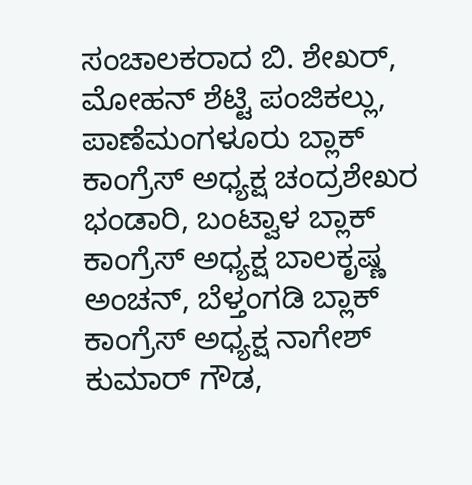ಸಂಚಾಲಕರಾದ ಬಿ‌‌. ಶೇಖರ್, ಮೋಹನ್ ಶೆಟ್ಟಿ ಪಂಜಿಕಲ್ಲು, ಪಾಣೆಮಂಗಳೂರು ಬ್ಲಾಕ್ ಕಾಂಗ್ರೆಸ್ ಅಧ್ಯಕ್ಷ ಚಂದ್ರಶೇಖರ ಭಂಡಾರಿ, ಬಂಟ್ವಾಳ ಬ್ಲಾಕ್ ಕಾಂಗ್ರೆಸ್ ಅಧ್ಯಕ್ಷ ಬಾಲಕೃಷ್ಣ ಅಂಚನ್, ಬೆಳ್ತಂಗಡಿ ಬ್ಲಾಕ್ ಕಾಂಗ್ರೆಸ್ ಅಧ್ಯಕ್ಷ ನಾಗೇಶ್ ಕುಮಾರ್ ಗೌಡ,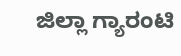ಜಿಲ್ಲಾ ಗ್ಯಾರಂಟಿ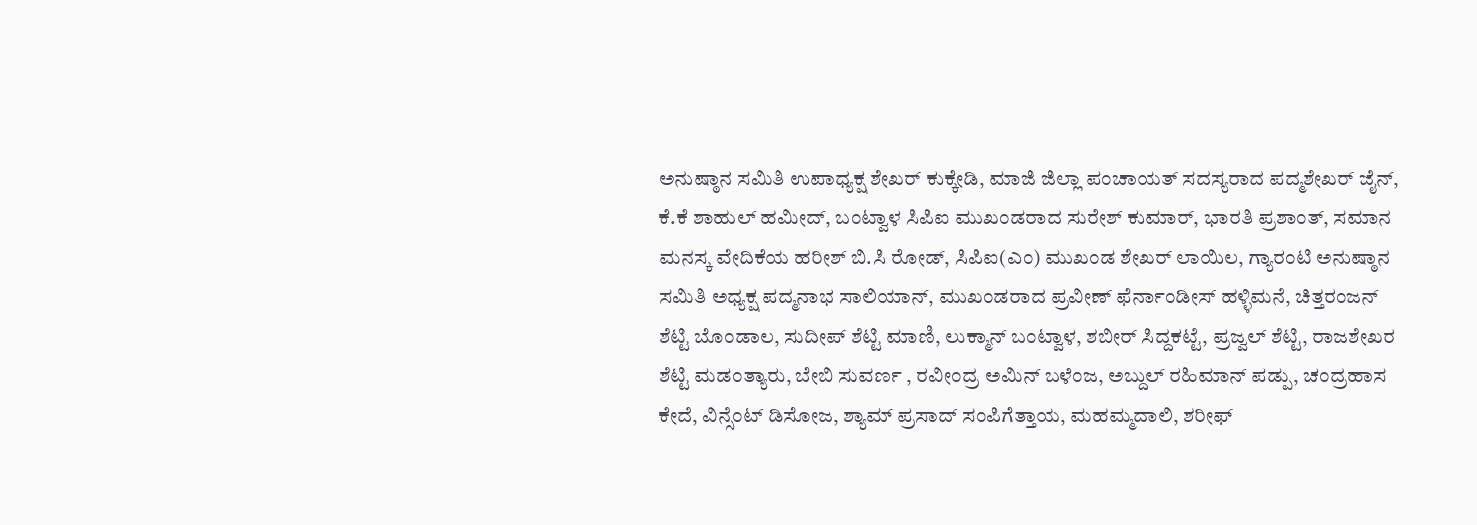ಅನುಷ್ಠಾನ ಸಮಿತಿ ಉಪಾಧ್ಯಕ್ಷ ಶೇಖರ್ ಕುಕ್ಕೇಡಿ, ಮಾಜಿ ಜಿಲ್ಲಾ ಪಂಚಾಯತ್ ಸದಸ್ಯರಾದ ಪದ್ಮಶೇಖರ್ ಜೈನ್, ಕೆ.ಕೆ ಶಾಹುಲ್ ಹಮೀದ್, ಬಂಟ್ವಾಳ ಸಿಪಿಐ ಮುಖಂಡರಾದ ಸುರೇಶ್ ಕುಮಾರ್, ಭಾರತಿ ಪ್ರಶಾಂತ್, ಸಮಾನ ಮನಸ್ಕ ವೇದಿಕೆಯ ಹರೀಶ್ ಬಿ‌.ಸಿ ರೋಡ್, ಸಿಪಿಐ(ಎಂ) ಮುಖಂಡ ಶೇಖರ್ ಲಾಯಿಲ, ಗ್ಯಾರಂಟಿ ಅನುಷ್ಠಾನ ಸಮಿತಿ ಅಧ್ಯಕ್ಷ ಪದ್ಮನಾಭ ಸಾಲಿಯಾನ್, ಮುಖಂಡರಾದ ಪ್ರವೀಣ್ ಫೆರ್ನಾಂಡೀಸ್ ಹಳ್ಳಿಮನೆ, ಚಿತ್ತರಂಜನ್ ಶೆಟ್ಟಿ ಬೊಂಡಾಲ, ಸುದೀಪ್ ಶೆಟ್ಟಿ ಮಾಣಿ, ಲುಕ್ಮಾನ್ ಬಂಟ್ವಾಳ, ಶಬೀರ್ ಸಿದ್ದಕಟ್ಟೆ, ಪ್ರಜ್ವಲ್ ಶೆಟ್ಟಿ, ರಾಜಶೇಖರ ಶೆಟ್ಟಿ ಮಡಂತ್ಯಾರು, ಬೇಬಿ ಸುವರ್ಣ , ರವೀಂದ್ರ ಅಮಿನ್ ಬಳೆಂಜ, ಅಬ್ದುಲ್ ರಹಿಮಾನ್ ಪಡ್ಪು, ಚಂದ್ರಹಾಸ ಕೇದೆ, ವಿನ್ಸೆಂಟ್ ಡಿಸೋಜ, ಶ್ಯಾಮ್ ಪ್ರಸಾದ್ ಸಂಪಿಗೆತ್ತಾಯ, ಮಹಮ್ಮದಾಲಿ, ಶರೀಫ್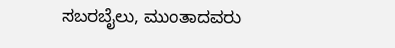ಸಬರಬೈಲು, ಮುಂತಾದವರು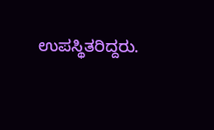ಉಪಸ್ಥಿತರಿದ್ದರು.